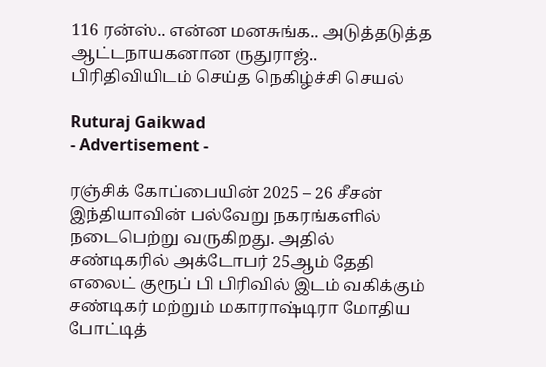116 ரன்ஸ்.. என்ன மனசுங்க.. அடுத்தடுத்த ஆட்டநாயகனான ருதுராஜ்.. பிரிதிவியிடம் செய்த நெகிழ்ச்சி செயல்

Ruturaj Gaikwad
- Advertisement -

ரஞ்சிக் கோப்பையின் 2025 – 26 சீசன் இந்தியாவின் பல்வேறு நகரங்களில் நடைபெற்று வருகிறது. அதில் சண்டிகரில் அக்டோபர் 25ஆம் தேதி எலைட் குரூப் பி பிரிவில் இடம் வகிக்கும் சண்டிகர் மற்றும் மகாராஷ்டிரா மோதிய போட்டித்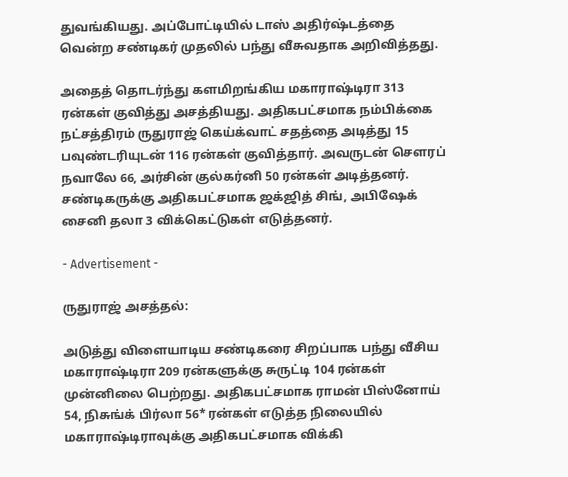துவங்கியது. அப்போட்டியில் டாஸ் அதிர்ஷ்டத்தை வென்ற சண்டிகர் முதலில் பந்து வீசுவதாக அறிவித்தது.

அதைத் தொடர்ந்து களமிறங்கிய மகாராஷ்டிரா 313 ரன்கள் குவித்து அசத்தியது. அதிகபட்சமாக நம்பிக்கை நட்சத்திரம் ருதுராஜ் கெய்க்வாட் சதத்தை அடித்து 15 பவுண்டரியுடன் 116 ரன்கள் குவித்தார். அவருடன் சௌரப் நவாலே 66, அர்சின் குல்கர்னி 50 ரன்கள் அடித்தனர். சண்டிகருக்கு அதிகபட்சமாக ஜக்ஜித் சிங், அபிஷேக் சைனி தலா 3 விக்கெட்டுகள் எடுத்தனர்.

- Advertisement -

ருதுராஜ் அசத்தல்:

அடுத்து விளையாடிய சண்டிகரை சிறப்பாக பந்து வீசிய மகாராஷ்டிரா 209 ரன்களுக்கு சுருட்டி 104 ரன்கள் முன்னிலை பெற்றது. அதிகபட்சமாக ராமன் பிஸ்னோய் 54, நிசுங்க் பிர்லா 56* ரன்கள் எடுத்த நிலையில் மகாராஷ்டிராவுக்கு அதிகபட்சமாக விக்கி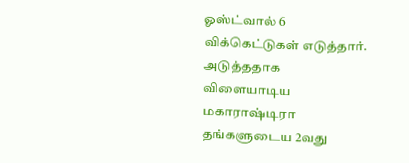ஓஸ்ட்வால் 6 விக்கெட்டுகள் எடுத்தார். அடுத்ததாக விளையாடிய மகாராஷ்டிரா தங்களுடைய 2வது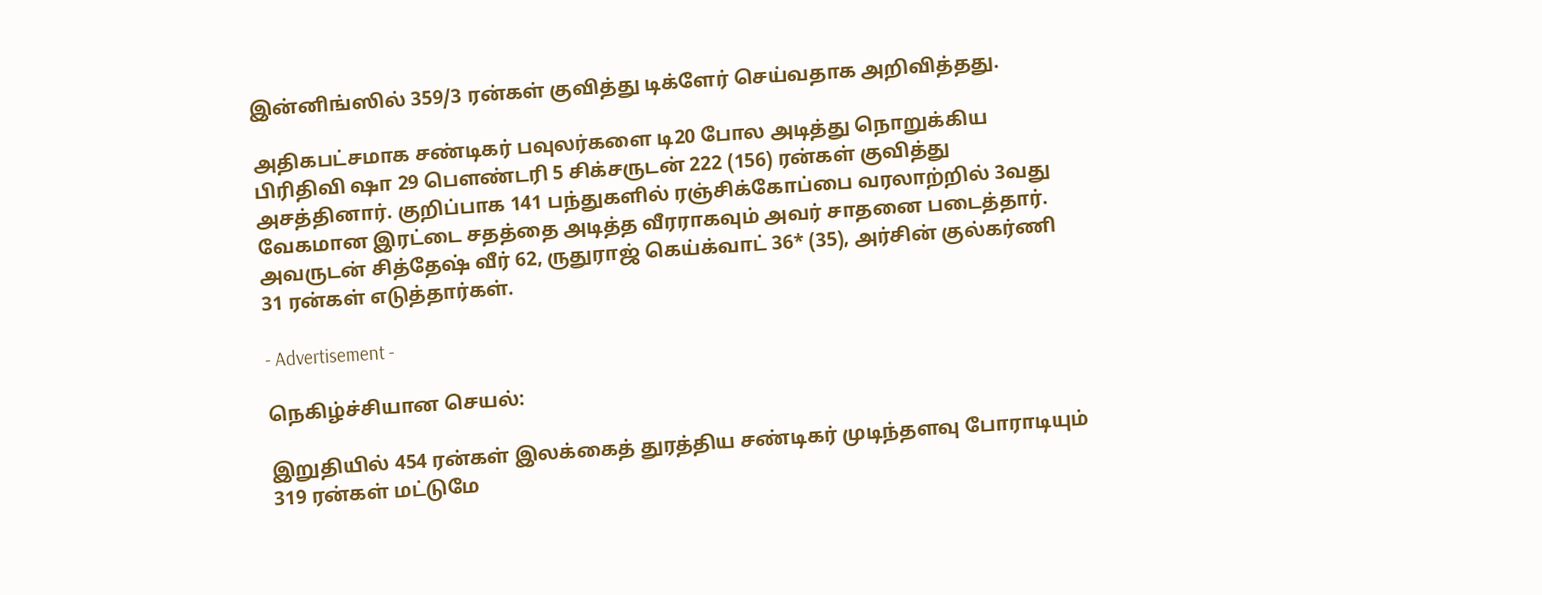இன்னிங்ஸில் 359/3 ரன்கள் குவித்து டிக்ளேர் செய்வதாக அறிவித்தது.

அதிகபட்சமாக சண்டிகர் பவுலர்களை டி20 போல அடித்து நொறுக்கிய பிரிதிவி ஷா 29 பௌண்டரி 5 சிக்சருடன் 222 (156) ரன்கள் குவித்து அசத்தினார். குறிப்பாக 141 பந்துகளில் ரஞ்சிக்கோப்பை வரலாற்றில் 3வது வேகமான இரட்டை சதத்தை அடித்த வீரராகவும் அவர் சாதனை படைத்தார். அவருடன் சித்தேஷ் வீர் 62, ருதுராஜ் கெய்க்வாட் 36* (35), அர்சின் குல்கர்ணி 31 ரன்கள் எடுத்தார்கள்.

- Advertisement -

நெகிழ்ச்சியான செயல்:

இறுதியில் 454 ரன்கள் இலக்கைத் துரத்திய சண்டிகர் முடிந்தளவு போராடியும் 319 ரன்கள் மட்டுமே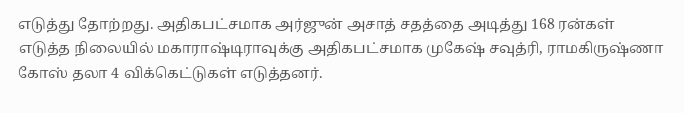எடுத்து தோற்றது. அதிகபட்சமாக அர்ஜுன் அசாத் சதத்தை அடித்து 168 ரன்கள் எடுத்த நிலையில் மகாராஷ்டிராவுக்கு அதிகபட்சமாக முகேஷ் சவுத்ரி, ராமகிருஷ்ணா கோஸ் தலா 4 விக்கெட்டுகள் எடுத்தனர்.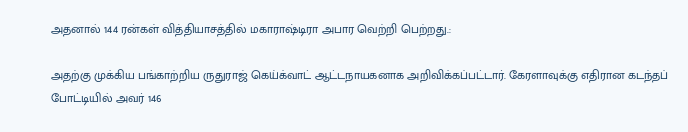அதனால் 144 ரன்கள் வித்தியாசத்தில் மகாராஷ்டிரா அபார வெற்றி பெற்றது.:

அதற்கு முக்கிய பங்காற்றிய ருதுராஜ் கெய்க்வாட் ஆட்டநாயகனாக அறிவிக்கப்பட்டார். கேரளாவுக்கு எதிரான கடந்தப் போட்டியில் அவர் 146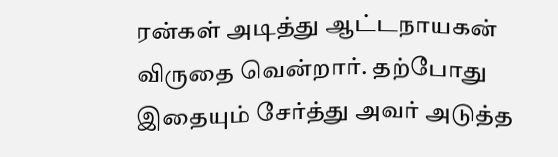ரன்கள் அடித்து ஆட்டநாயகன் விருதை வென்றார். தற்போது இதையும் சேர்த்து அவர் அடுத்த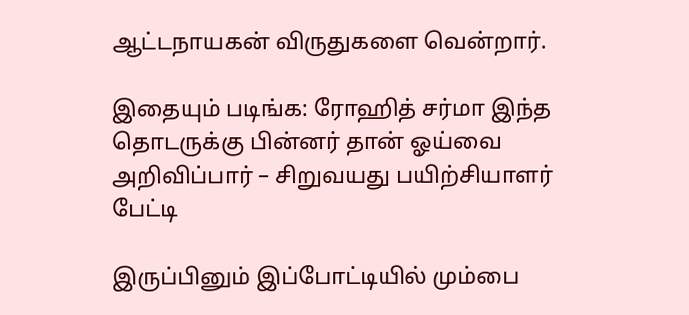ஆட்டநாயகன் விருதுகளை வென்றார்.

இதையும் படிங்க: ரோஹித் சர்மா இந்த தொடருக்கு பின்னர் தான் ஓய்வை அறிவிப்பார் – சிறுவயது பயிற்சியாளர் பேட்டி

இருப்பினும் இப்போட்டியில் மும்பை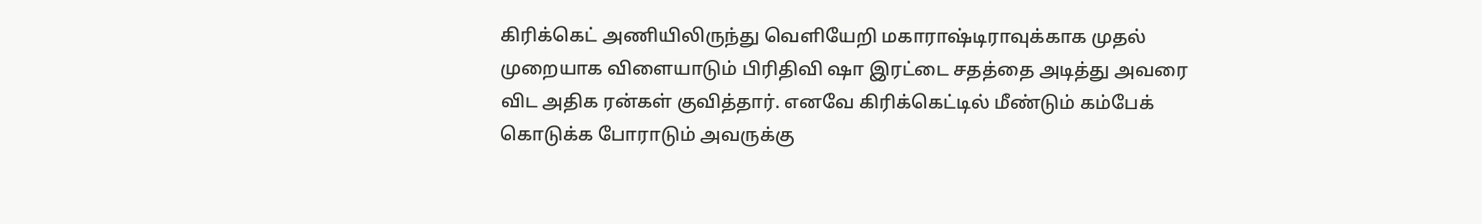கிரிக்கெட் அணியிலிருந்து வெளியேறி மகாராஷ்டிராவுக்காக முதல் முறையாக விளையாடும் பிரிதிவி ஷா இரட்டை சதத்தை அடித்து அவரை விட அதிக ரன்கள் குவித்தார். எனவே கிரிக்கெட்டில் மீண்டும் கம்பேக் கொடுக்க போராடும் அவருக்கு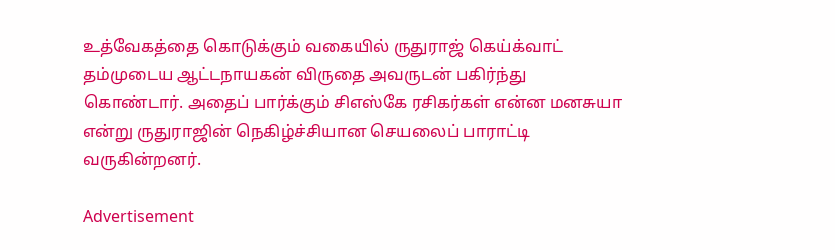உத்வேகத்தை கொடுக்கும் வகையில் ருதுராஜ் கெய்க்வாட் தம்முடைய ஆட்டநாயகன் விருதை அவருடன் பகிர்ந்து கொண்டார். அதைப் பார்க்கும் சிஎஸ்கே ரசிகர்கள் என்ன மனசுயா என்று ருதுராஜின் நெகிழ்ச்சியான செயலைப் பாராட்டி வருகின்றனர்.

Advertisement